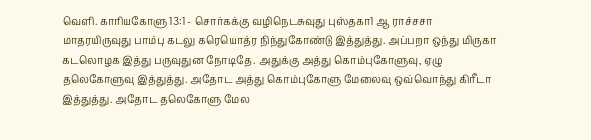வெளி. காரியகோளு 13:1 - சொர்கக்கு வழிநெடசுவுது புஸ்தகா1 ஆ ராச்சசா மாதரயிருவுது பாம்பு கடலு கரெயொத்ர நிந்துகோண்டு இத்துத்து. அப்பறா ஒந்து மிருகா கடலொழக இத்து பருவுதுன நோடிதே. அதுக்கு அத்து கொம்புகோளுவு, ஏழு தலெகோளுவு இத்துத்து. அதோட அத்து கொம்புகோளு மேலைவு ஒவ்வொந்து கிரீடா இத்துத்து. அதோட தலெகோளு மேல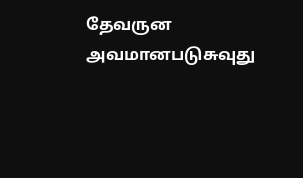தேவருன அவமானபடுசுவுது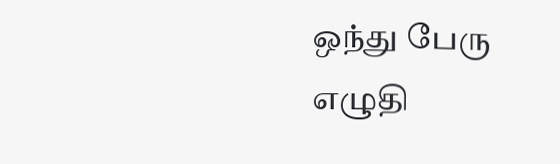ஒந்து பேரு எழுதி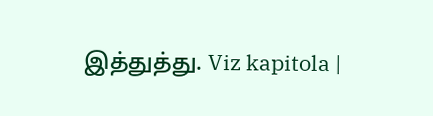இத்துத்து. Viz kapitola |